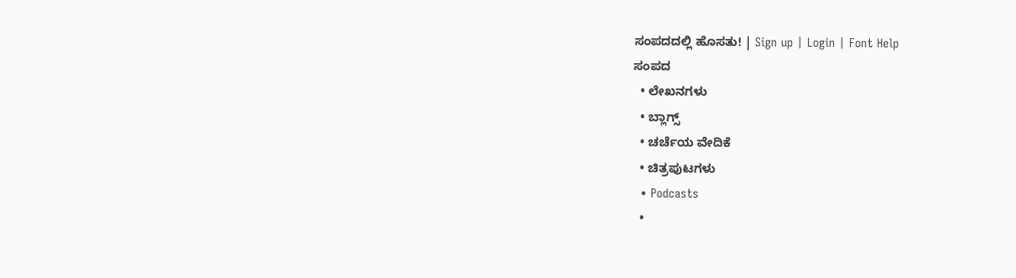ಸಂಪದದಲ್ಲಿ ಹೊಸತು! | Sign up | Login | Font Help
ಸಂಪದ
  • ಲೇಖನಗಳು
  • ಬ್ಲಾಗ್ಸ್
  • ಚರ್ಚೆಯ ವೇದಿಕೆ
  • ಚಿತ್ರಪುಟಗಳು
  • Podcasts
  •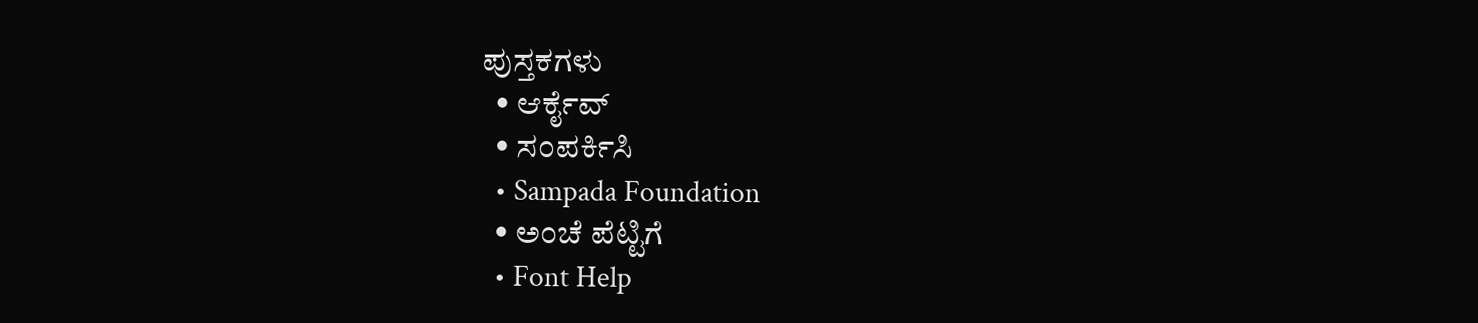ಪುಸ್ತಕಗಳು
  • ಆರ್ಕೈವ್
  • ಸಂಪರ್ಕಿಸಿ
  • Sampada Foundation
  • ಅಂಚೆ ಪೆಟ್ಟಿಗೆ
  • Font Help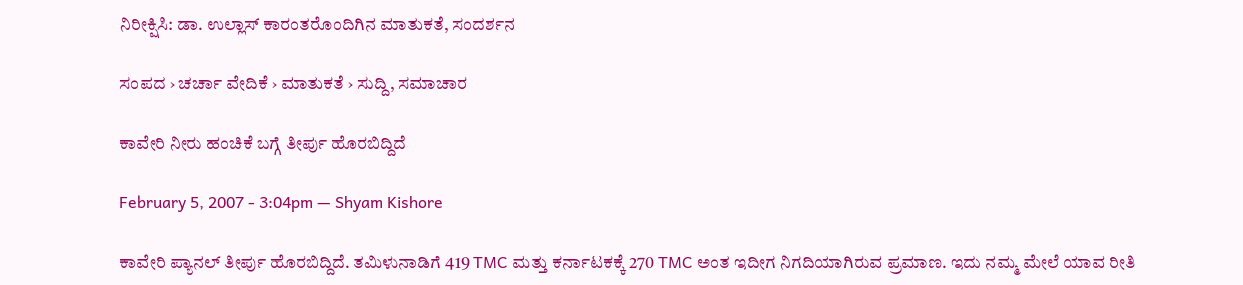ನಿರೀಕ್ಷಿಸಿ: ಡಾ. ಉಲ್ಲಾಸ್ ಕಾರಂತರೊಂದಿಗಿನ ಮಾತುಕತೆ, ಸಂದರ್ಶನ

ಸಂಪದ › ಚರ್ಚಾ ವೇದಿಕೆ › ಮಾತುಕತೆ › ಸುದ್ದಿ, ಸಮಾಚಾರ

ಕಾವೇರಿ ನೀರು ಹಂಚಿಕೆ ಬಗ್ಗೆ ತೀರ್ಪು ಹೊರಬಿದ್ದಿದೆ

February 5, 2007 - 3:04pm — Shyam Kishore

ಕಾವೇರಿ ಪ್ಯಾನಲ್ ತೀರ್ಪು ಹೊರಬಿದ್ದಿದೆ. ತಮಿಳುನಾಡಿಗೆ 419 TMC ಮತ್ತು ಕರ್ನಾಟಕಕ್ಕೆ 270 TMC ಅಂತ ಇದೀಗ ನಿಗದಿಯಾಗಿರುವ ಪ್ರಮಾಣ. ಇದು ನಮ್ಮ ಮೇಲೆ ಯಾವ ರೀತಿ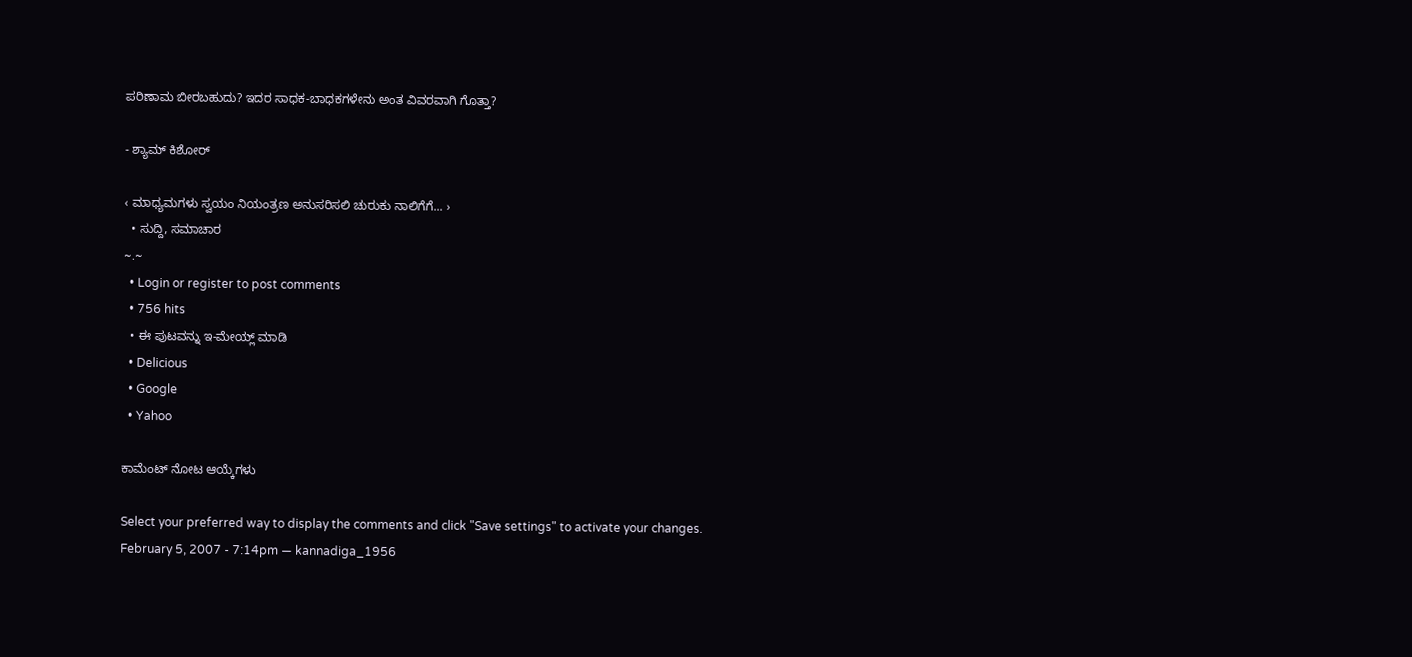ಪರಿಣಾಮ ಬೀರಬಹುದು? ಇದರ ಸಾಧಕ-ಬಾಧಕಗಳೇನು ಅಂತ ವಿವರವಾಗಿ ಗೊತ್ತಾ?

- ಶ್ಯಾಮ್ ಕಿಶೋರ್

‹ ಮಾಧ್ಯಮಗಳು ಸ್ವಯಂ ನಿಯಂತ್ರಣ ಅನುಸರಿಸಲಿ ಚುರುಕು ನಾಲಿಗೆಗೆ... ›
  • ಸುದ್ದಿ, ಸಮಾಚಾರ
~.~
  • Login or register to post comments
  • 756 hits
  • ಈ ಪುಟವನ್ನು ಇ-ಮೇಯ್ಲ್ ಮಾಡಿ
  • Delicious
  • Google
  • Yahoo

ಕಾಮೆಂಟ್ ನೋಟ ಆಯ್ಕೆಗಳು

Select your preferred way to display the comments and click "Save settings" to activate your changes.
February 5, 2007 - 7:14pm — kannadiga_1956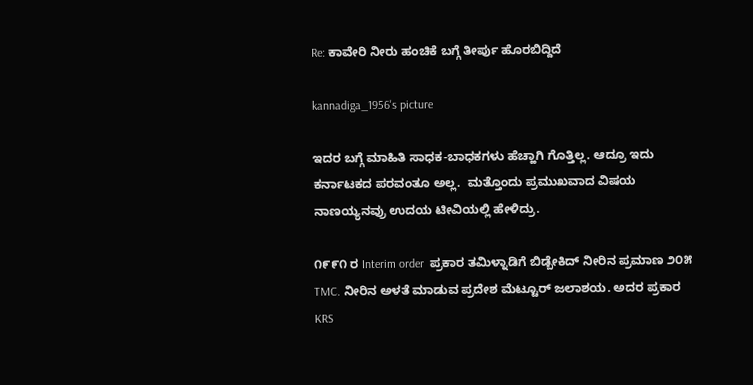Re: ಕಾವೇರಿ ನೀರು ಹಂಚಿಕೆ ಬಗ್ಗೆ ತೀರ್ಪು ಹೊರಬಿದ್ದಿದೆ

kannadiga_1956's picture

ಇದರ ಬಗ್ಗೆ ಮಾಹಿತಿ ಸಾಧಕ-ಬಾಧಕಗಳು ಹೆಚ್ಹಾಗಿ ಗೊತ್ತಿಲ್ಲ. ಆದ್ರೂ ಇದು ಕರ್ನಾಟಕದ ಪರವಂತೂ ಅಲ್ಲ.  ಮತ್ತೊಂದು ಪ್ರಮುಖವಾದ ವಿಷಯ ನಾಣಯ್ಯನವ್ರು ಉದಯ ಟೀವಿಯಲ್ಲಿ ಹೇಳಿದ್ರು.

೧೯೯೧ ರ Interim order  ಪ್ರಕಾರ ತಮಿಳ್ನಾಡಿಗೆ ಬಿಡ್ಬೇಕಿದ್ ನೀರಿನ ಪ್ರಮಾಣ ೨೦೫ TMC. ನೀರಿನ ಅಳತೆ ಮಾಡುವ ಪ್ರದೇಶ ಮೆಟ್ಟೂರ್ ಜಲಾಶಯ. ಅದರ ಪ್ರಕಾರ KRS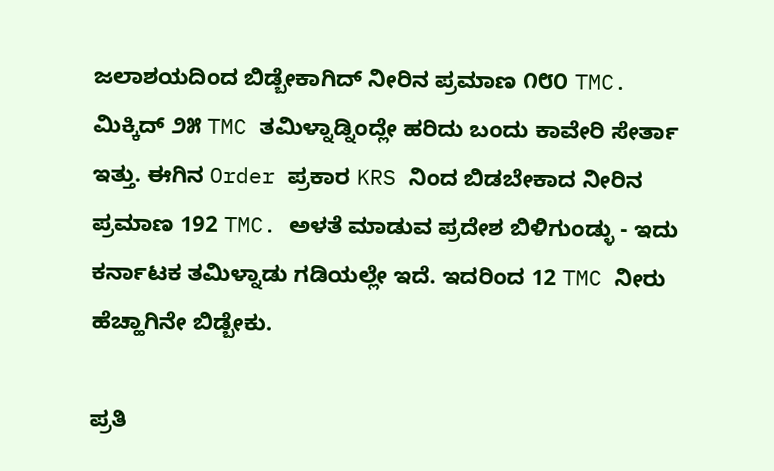ಜಲಾಶಯದಿಂದ ಬಿಡ್ಬೇಕಾಗಿದ್ ನೀರಿನ ಪ್ರಮಾಣ ೧೮೦ TMC. ಮಿಕ್ಕಿದ್ ೨೫ TMC ತಮಿಳ್ನಾಡ್ನಿಂದ್ಲೇ ಹರಿದು ಬಂದು ಕಾವೇರಿ ಸೇರ್ತಾ ಇತ್ತು. ಈಗಿನ Order ಪ್ರಕಾರ KRS ನಿಂದ ಬಿಡಬೇಕಾದ ನೀರಿನ ಪ್ರಮಾಣ 192 TMC. ಅಳತೆ ಮಾಡುವ ಪ್ರದೇಶ ಬಿಳಿಗುಂಡ್ಳು - ಇದು ಕರ್ನಾಟಕ ತಮಿಳ್ನಾಡು ಗಡಿಯಲ್ಲೇ ಇದೆ. ಇದರಿಂದ 12 TMC ನೀರು ಹೆಚ್ಹಾಗಿನೇ ಬಿಡ್ಬೇಕು.

ಪ್ರತಿ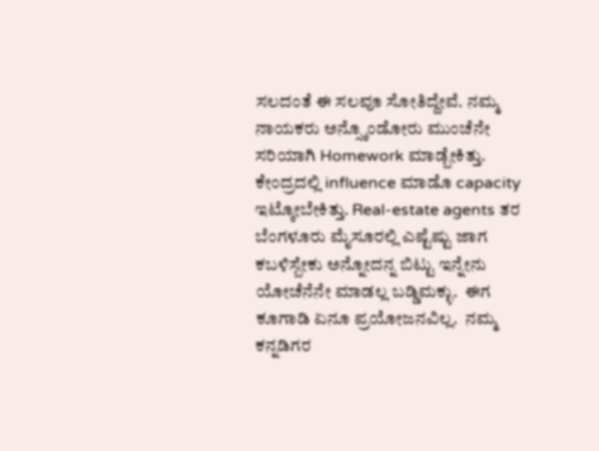ಸಲದಂತೆ ಈ ಸಲವೂ ಸೋತಿದ್ದೇವೆ. ನಮ್ಮ ನಾಯಕರು ಅನ್ಸ್ಕೊಂಡೋರು ಮುಂಚೆನೇ ಸರಿಯಾಗಿ Homework ಮಾಡ್ಬೇಕಿತ್ತು. ಕೇಂದ್ರದಲ್ಲಿ influence ಮಾಡೊ capacity  ಇಟ್ಕೋಬೇಕಿತ್ತು. Real-estate agents ತರ  ಬೆಂಗಳೂರು ಮೈಸೂರಲ್ಲಿ ಎಷ್ಟೆಷ್ಟು ಜಾಗ ಕಬಳಿಸ್ಬೇಕು ಅನ್ನೋದನ್ನ ಬಿಟ್ಟು ಇನ್ನೇನು ಯೋಚೆನೆನೇ ಮಾಡಲ್ಲ ಬಡ್ಡಿಮಕ್ಳು.  ಈಗ ಕೂಗಾಡಿ ಏನೂ ಪ್ರಯೋಜನವಿಲ್ಲ.  ನಮ್ಮ ಕನ್ನಡಿಗರ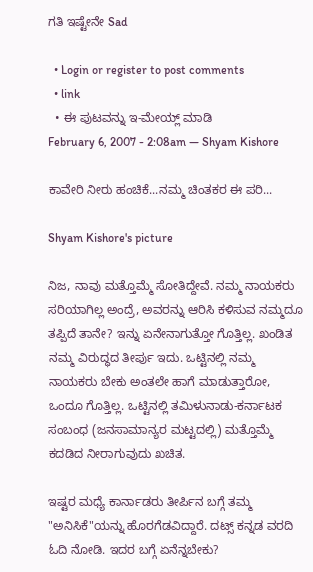ಗತಿ ಇಷ್ಟೇನೇ Sad

  • Login or register to post comments
  • link
  • ಈ ಪುಟವನ್ನು ಇ-ಮೇಯ್ಲ್ ಮಾಡಿ
February 6, 2007 - 2:08am — Shyam Kishore

ಕಾವೇರಿ ನೀರು ಹಂಚಿಕೆ...ನಮ್ಮ ಚಿಂತಕರ ಈ ಪರಿ...

Shyam Kishore's picture

ನಿಜ, ನಾವು ಮತ್ತೊಮ್ಮೆ ಸೋತಿದ್ದೇವೆ. ನಮ್ಮ ನಾಯಕರು ಸರಿಯಾಗಿಲ್ಲ ಅಂದ್ರೆ, ಅವರನ್ನು ಆರಿಸಿ ಕಳಿಸುವ ನಮ್ಮದೂ ತಪ್ಪಿದೆ ತಾನೇ? ಇನ್ನು ಏನೇನಾಗುತ್ತೋ ಗೊತ್ತಿಲ್ಲ. ಖಂಡಿತ ನಮ್ಮ ವಿರುದ್ಧದ ತೀರ್ಪು ಇದು. ಒಟ್ಟಿನಲ್ಲಿ ನಮ್ಮ ನಾಯಕರು ಬೇಕು ಅಂತಲೇ ಹಾಗೆ ಮಾಡುತ್ತಾರೋ, ಒಂದೂ ಗೊತ್ತಿಲ್ಲ. ಒಟ್ಟಿನಲ್ಲಿ ತಮಿಳುನಾಡು-ಕರ್ನಾಟಕ ಸಂಬಂಧ (ಜನಸಾಮಾನ್ಯರ ಮಟ್ಟದಲ್ಲಿ) ಮತ್ತೊಮ್ಮೆ ಕದಡಿದ ನೀರಾಗುವುದು ಖಚಿತ.

ಇಷ್ಟರ ಮಧ್ಯೆ ಕಾರ್ನಾಡರು ತೀರ್ಪಿನ ಬಗ್ಗೆ ತಮ್ಮ "ಅನಿಸಿಕೆ"ಯನ್ನು ಹೊರಗೆಡವಿದ್ದಾರೆ. ದಟ್ಸ್ ಕನ್ನಡ ವರದಿ ಓದಿ ನೋಡಿ. ಇದರ ಬಗ್ಗೆ ಏನೆನ್ನಬೇಕು?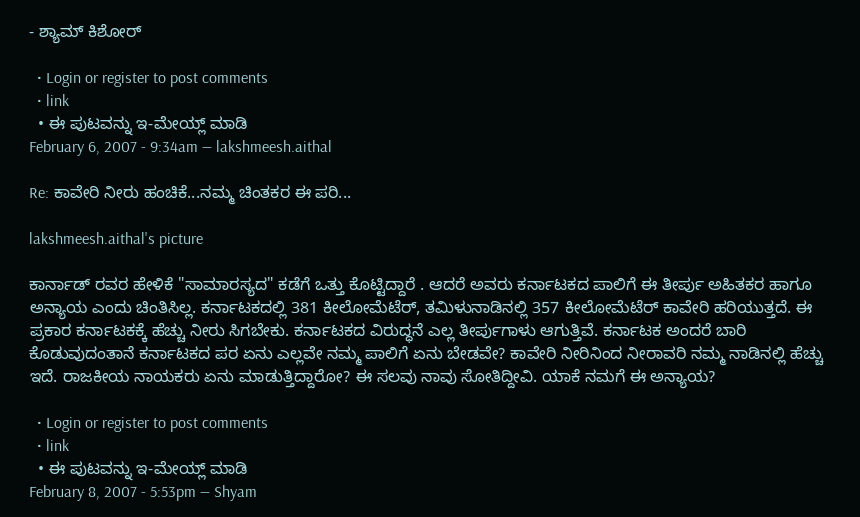- ಶ್ಯಾಮ್ ಕಿಶೋರ್

  • Login or register to post comments
  • link
  • ಈ ಪುಟವನ್ನು ಇ-ಮೇಯ್ಲ್ ಮಾಡಿ
February 6, 2007 - 9:34am — lakshmeesh.aithal

Re: ಕಾವೇರಿ ನೀರು ಹಂಚಿಕೆ...ನಮ್ಮ ಚಿಂತಕರ ಈ ಪರಿ...

lakshmeesh.aithal's picture

ಕಾರ್ನಾಡ್ ರವರ ಹೇಳಿಕೆ "ಸಾಮಾರಸ್ಯದ" ಕಡೆಗೆ ಒತ್ತು ಕೊಟ್ಟಿದ್ದಾರೆ . ಆದರೆ ಅವರು ಕರ್ನಾಟಕದ ಪಾಲಿಗೆ ಈ ತೀರ್ಪು ಅಹಿತಕರ ಹಾಗೂ ಅನ್ಯಾಯ ಎಂದು ಚಿಂತಿಸಿಲ್ಲ. ಕರ್ನಾಟಕದಲ್ಲಿ 381 ಕೀಲೋಮೆಟೆರ್, ತಮಿಳುನಾಡಿನಲ್ಲಿ 357 ಕೀಲೋಮೆಟೆರ್ ಕಾವೇರಿ ಹರಿಯುತ್ತದೆ. ಈ ಪ್ರಕಾರ ಕರ್ನಾಟಕಕ್ಕೆ ಹೆಚ್ಚು ನೀರು ಸಿಗಬೇಕು. ಕರ್ನಾಟಕದ ವಿರುದ್ಧನೆ ಎಲ್ಲ ತೀರ್ಪುಗಾಳು ಆಗುತ್ತಿವೆ. ಕರ್ನಾಟಕ ಅಂದರೆ ಬಾರಿ ಕೊಡುವುದಂತಾನೆ ಕರ್ನಾಟಕದ ಪರ ಏನು ಎಲ್ಲವೇ ನಮ್ಮ ಪಾಲಿಗೆ ಏನು ಬೇಡವೇ? ಕಾವೇರಿ ನೀರಿನಿಂದ ನೀರಾವರಿ ನಮ್ಮ ನಾಡಿನಲ್ಲಿ ಹೆಚ್ಚು ಇದೆ. ರಾಜಕೀಯ ನಾಯಕರು ಏನು ಮಾಡುತ್ತಿದ್ದಾರೋ? ಈ ಸಲವು ನಾವು ಸೋತಿದ್ದೀವಿ. ಯಾಕೆ ನಮಗೆ ಈ ಅನ್ಯಾಯ?

  • Login or register to post comments
  • link
  • ಈ ಪುಟವನ್ನು ಇ-ಮೇಯ್ಲ್ ಮಾಡಿ
February 8, 2007 - 5:53pm — Shyam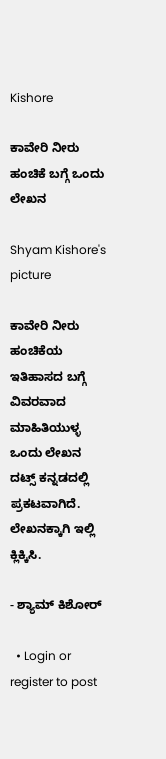Kishore

ಕಾವೇರಿ ನೀರು ಹಂಚಿಕೆ ಬಗ್ಗೆ ಒಂದು ಲೇಖನ

Shyam Kishore's picture

ಕಾವೇರಿ ನೀರು ಹಂಚಿಕೆಯ ಇತಿಹಾಸದ ಬಗ್ಗೆ ವಿವರವಾದ ಮಾಹಿತಿಯುಳ್ಳ ಒಂದು ಲೇಖನ ದಟ್ಸ್ ಕನ್ನಡದಲ್ಲಿ ಪ್ರಕಟವಾಗಿದೆ. ಲೇಖನಕ್ಕಾಗಿ ಇಲ್ಲಿ ಕ್ಲಿಕ್ಕಿಸಿ.

- ಶ್ಯಾಮ್ ಕಿಶೋರ್

  • Login or register to post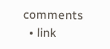comments
  • link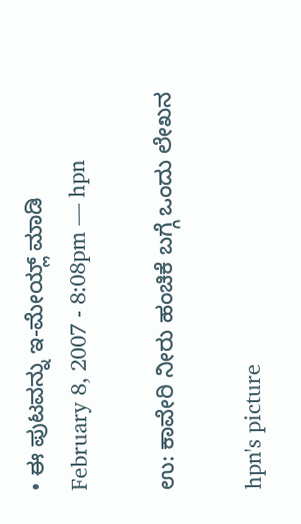• ಈ ಪುಟವನ್ನು ಇ-ಮೇಯ್ಲ್ ಮಾಡಿ
February 8, 2007 - 8:08pm — hpn

ಉ: ಕಾವೇರಿ ನೀರು ಹಂಚಿಕೆ ಬಗ್ಗೆ ಒಂದು ಲೇಖನ

hpn's picture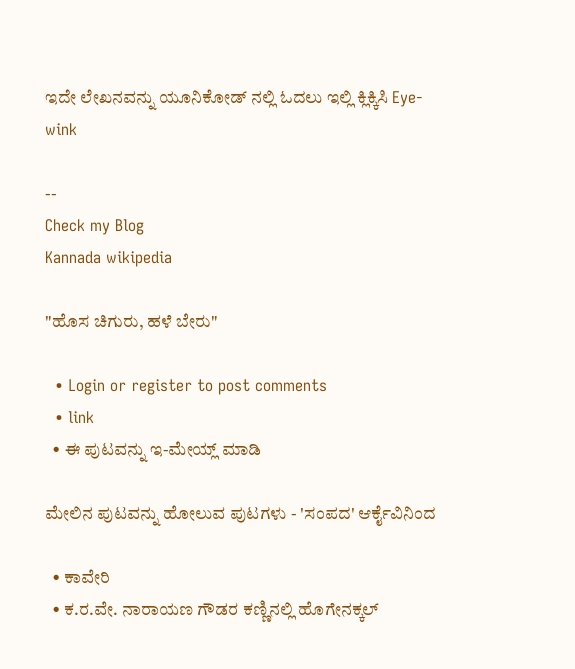ಇದೇ ಲೇಖನವನ್ನು ಯೂನಿಕೋಡ್ ನಲ್ಲಿ ಓದಲು ಇಲ್ಲಿ ಕ್ಲಿಕ್ಕಿಸಿ Eye-wink

--
Check my Blog
Kannada wikipedia

"ಹೊಸ ಚಿಗುರು, ಹಳೆ ಬೇರು"

  • Login or register to post comments
  • link
  • ಈ ಪುಟವನ್ನು ಇ-ಮೇಯ್ಲ್ ಮಾಡಿ

ಮೇಲಿನ ಪುಟವನ್ನು ಹೋಲುವ ಪುಟಗಳು - 'ಸಂಪದ' ಆರ್ಕೈವಿನಿಂದ

  • ಕಾವೇರಿ
  • ಕ.ರ.ವೇ. ನಾರಾಯಣ ಗೌಡರ ಕಣ್ಣಿನಲ್ಲಿ ಹೊಗೇನಕ್ಕಲ್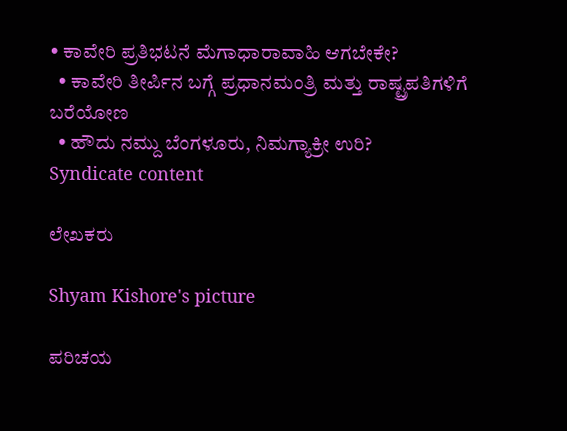• ಕಾವೇರಿ ಪ್ರತಿಭಟನೆ ಮೆಗಾಧಾರಾವಾಹಿ ಆಗಬೇಕೇ?
  • ಕಾವೇರಿ ತೀರ್ಪಿನ ಬಗ್ಗೆ ಪ್ರಧಾನಮಂತ್ರಿ ಮತ್ತು ರಾಷ್ಟ್ರಪತಿಗಳಿಗೆ ಬರೆಯೋಣ
  • ಹೌದು ನಮ್ದು ಬೆಂಗಳೂರು, ನಿಮಗ್ಯಾಕ್ರೀ ಉರಿ?
Syndicate content

ಲೇಖಕರು

Shyam Kishore's picture

ಪರಿಚಯ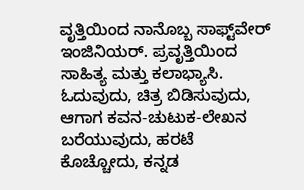ವೃತ್ತಿಯಿಂದ ನಾನೊಬ್ಬ ಸಾಫ್ಟ್‌ವೇರ್ ಇಂಜಿನಿಯರ್. ಪ್ರವೃತ್ತಿಯಿಂದ ಸಾಹಿತ್ಯ ಮತ್ತು ಕಲಾಭ್ಯಾಸಿ. ಓದುವುದು, ಚಿತ್ರ ಬಿಡಿಸುವುದು, ಆಗಾಗ ಕವನ-ಚುಟುಕ-ಲೇಖನ ಬರೆಯುವುದು, ಹರಟೆ ಕೊಚ್ಚೋದು, ಕನ್ನಡ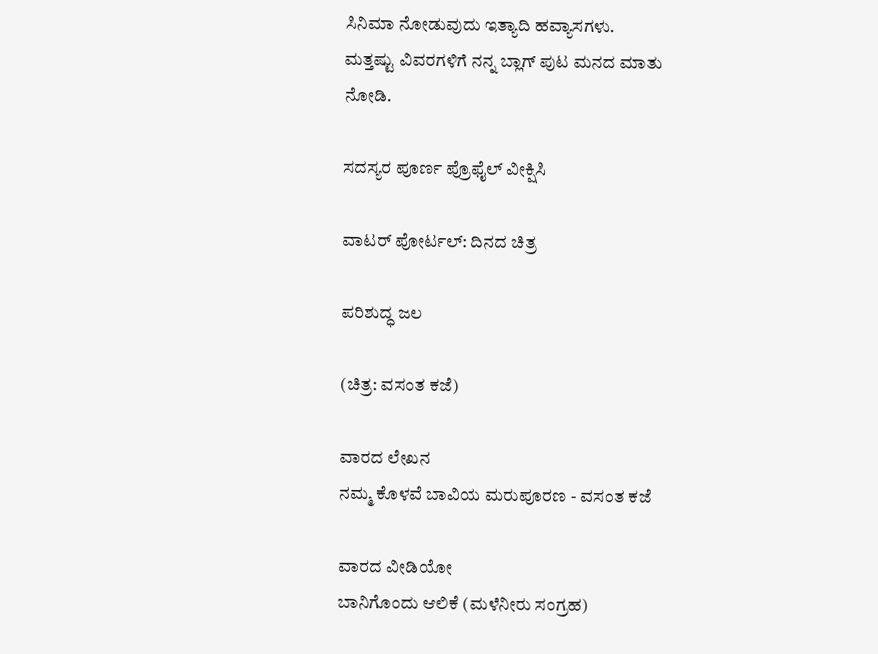ಸಿನಿಮಾ ನೋಡುವುದು ಇತ್ಯಾದಿ ಹವ್ಯಾಸಗಳು.
ಮತ್ತಷ್ಟು ವಿವರಗಳಿಗೆ ನನ್ನ ಬ್ಲಾಗ್ ಪುಟ ಮನದ ಮಾತು ನೋಡಿ.

ಸದಸ್ಯರ ಪೂರ್ಣ ಪ್ರೊಫೈಲ್ ವೀಕ್ಷಿಸಿ

ವಾಟರ್ ಪೋರ್ಟಲ್: ದಿನದ ಚಿತ್ರ

ಪರಿಶುದ್ಧ ಜಲ

(ಚಿತ್ರ: ವಸಂತ ಕಜೆ)

ವಾರದ ಲೇಖನ
ನಮ್ಮ ಕೊಳವೆ ಬಾವಿಯ ಮರುಪೂರಣ - ವಸಂತ ಕಜೆ

ವಾರದ ವೀಡಿಯೋ
ಬಾನಿಗೊಂದು ಆಲಿಕೆ (ಮಳೆನೀರು ಸಂಗ್ರಹ)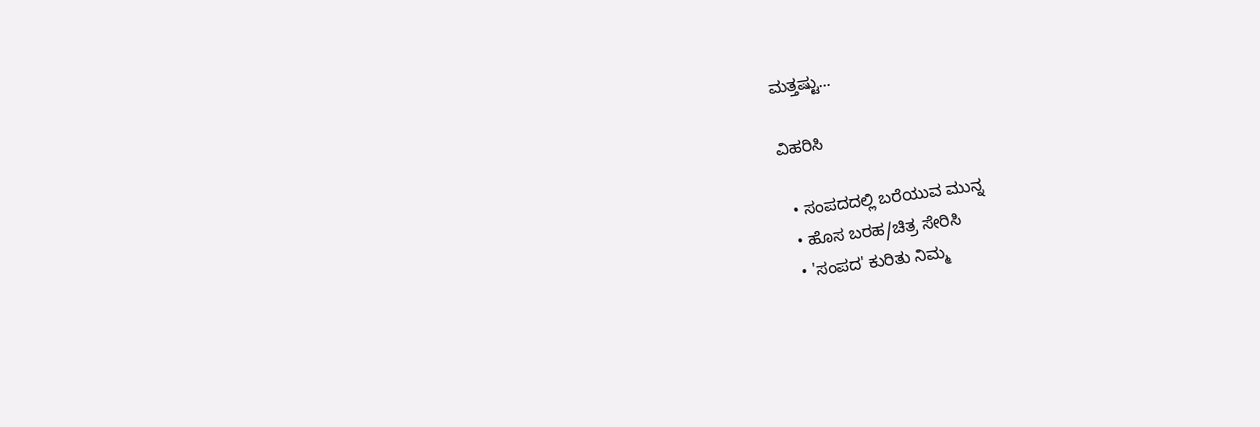ಮತ್ತಷ್ಟು...

ವಿಹರಿಸಿ

  • ಸಂಪದದಲ್ಲಿ ಬರೆಯುವ ಮುನ್ನ
  • ಹೊಸ ಬರಹ/ಚಿತ್ರ ಸೇರಿಸಿ
  • 'ಸಂಪದ' ಕುರಿತು ನಿಮ್ಮ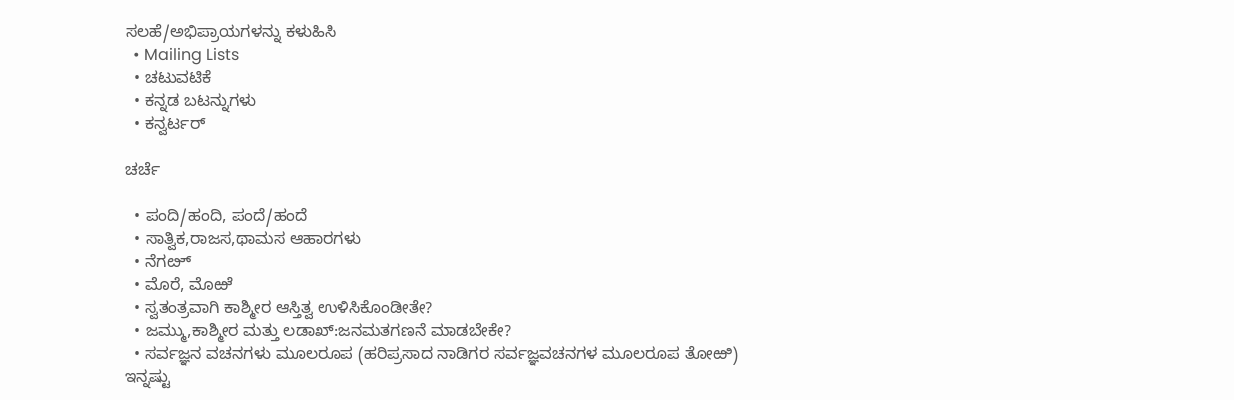ಸಲಹೆ/ಅಭಿಪ್ರಾಯಗಳನ್ನು ಕಳುಹಿಸಿ
  • Mailing Lists
  • ಚಟುವಟಿಕೆ
  • ಕನ್ನಡ ಬಟನ್ನುಗಳು
  • ಕನ್ವರ್ಟರ್

ಚರ್ಚೆ

  • ಪಂದಿ/ಹಂದಿ, ಪಂದೆ/ಹಂದೆ
  • ಸಾತ್ವಿಕ,ರಾಜಸ,ಥಾಮಸ ಆಹಾರಗಳು
  • ನೆಗೞ್
  • ಮೊರೆ, ಮೊಱೆ
  • ಸ್ವತಂತ್ರವಾಗಿ ಕಾಶ್ಮೀರ ಆಸ್ತಿತ್ವ ಉಳಿಸಿಕೊಂಡೀತೇ?
  • ಜಮ್ಮು,ಕಾಶ್ಮೀರ ಮತ್ತು ಲಡಾಖ್:ಜನಮತಗಣನೆ ಮಾಡಬೇಕೇ?
  • ಸರ್ವಜ್ಞನ ವಚನಗಳು ಮೂಲರೂಪ (ಹರಿಪ್ರಸಾದ ನಾಡಿಗರ ಸರ್ವಜ್ಞವಚನಗಳ ಮೂಲರೂಪ ತೋಱಿ)
ಇನ್ನಷ್ಟು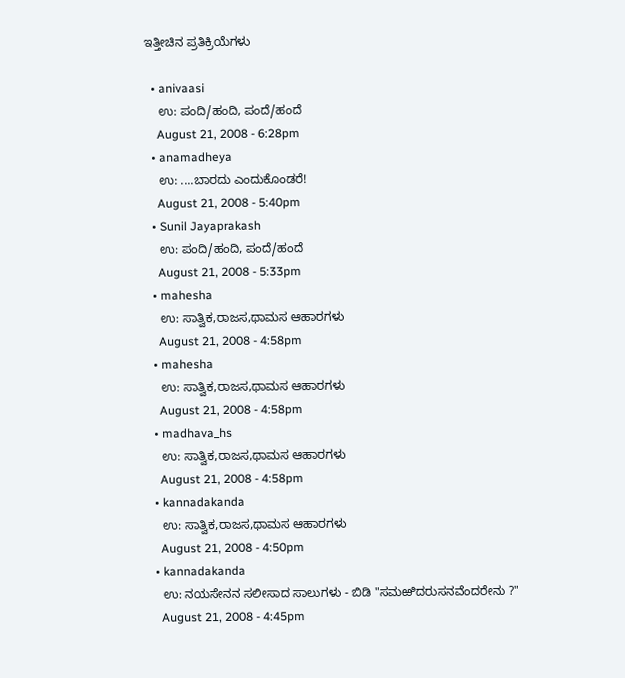ಇತ್ತೀಚಿನ ಪ್ರತಿಕ್ರಿಯೆಗಳು

  • anivaasi
    ಉ: ಪಂದಿ/ಹಂದಿ, ಪಂದೆ/ಹಂದೆ
    August 21, 2008 - 6:28pm
  • anamadheya
    ಉ: ....ಬಾರದು ಎಂದುಕೊಂಡರೆ!
    August 21, 2008 - 5:40pm
  • Sunil Jayaprakash
    ಉ: ಪಂದಿ/ಹಂದಿ, ಪಂದೆ/ಹಂದೆ
    August 21, 2008 - 5:33pm
  • mahesha
    ಉ: ಸಾತ್ವಿಕ,ರಾಜಸ,ಥಾಮಸ ಆಹಾರಗಳು
    August 21, 2008 - 4:58pm
  • mahesha
    ಉ: ಸಾತ್ವಿಕ,ರಾಜಸ,ಥಾಮಸ ಆಹಾರಗಳು
    August 21, 2008 - 4:58pm
  • madhava_hs
    ಉ: ಸಾತ್ವಿಕ,ರಾಜಸ,ಥಾಮಸ ಆಹಾರಗಳು
    August 21, 2008 - 4:58pm
  • kannadakanda
    ಉ: ಸಾತ್ವಿಕ,ರಾಜಸ,ಥಾಮಸ ಆಹಾರಗಳು
    August 21, 2008 - 4:50pm
  • kannadakanda
    ಉ: ನಯಸೇನನ ಸಲೀಸಾದ ಸಾಲುಗಳು - ಬಿಡಿ "ಸಮಱಿದರುಸನವೆಂದರೇನು ?"
    August 21, 2008 - 4:45pm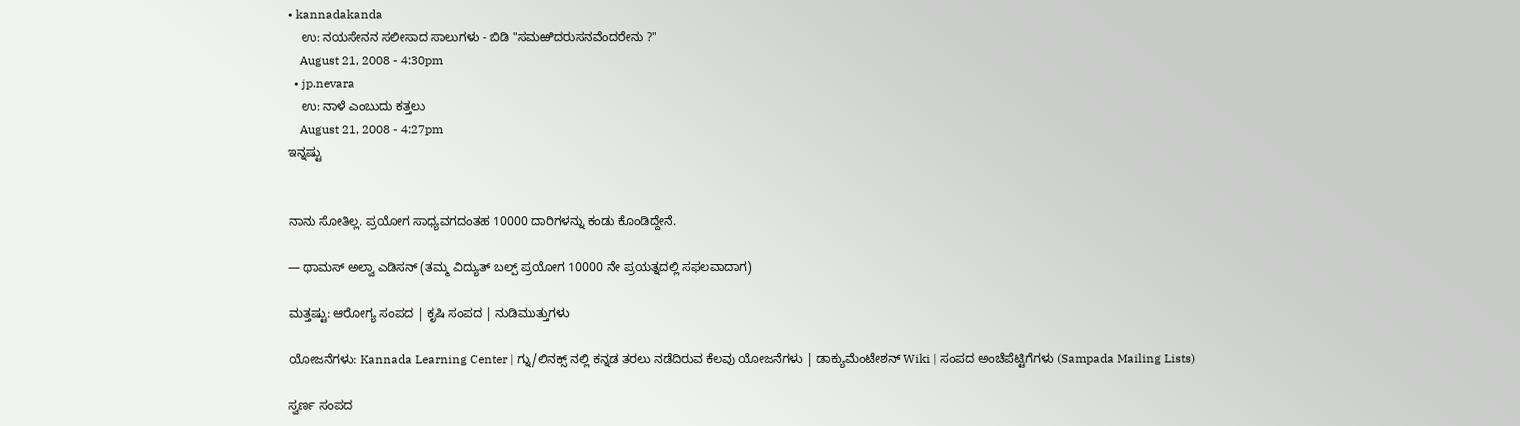• kannadakanda
    ಉ: ನಯಸೇನನ ಸಲೀಸಾದ ಸಾಲುಗಳು - ಬಿಡಿ "ಸಮಱಿದರುಸನವೆಂದರೇನು ?"
    August 21, 2008 - 4:30pm
  • jp.nevara
    ಉ: ನಾಳೆ ಎಂಬುದು ಕತ್ತಲು
    August 21, 2008 - 4:27pm
ಇನ್ನಷ್ಟು


ನಾನು ಸೋತಿಲ್ಲ. ಪ್ರಯೋಗ ಸಾಧ್ಯವಗದಂತಹ 10000 ದಾರಿಗಳನ್ನು ಕಂಡು ಕೊಂಡಿದ್ದೇನೆ.

— ಥಾಮಸ್ ಅಲ್ವಾ ಎಡಿಸನ್ (ತಮ್ಮ ವಿದ್ಯುತ್ ಬಲ್ಪ್ ಪ್ರಯೋಗ 10000 ನೇ ಪ್ರಯತ್ನದಲ್ಲಿ ಸಫಲವಾದಾಗ)

ಮತ್ತಷ್ಟು: ಆರೋಗ್ಯ ಸಂಪದ | ಕೃಷಿ ಸಂಪದ | ನುಡಿಮುತ್ತುಗಳು

ಯೋಜನೆಗಳು: Kannada Learning Center | ಗ್ನು/ಲಿನಕ್ಸ್ ನಲ್ಲಿ ಕನ್ನಡ ತರಲು ನಡೆದಿರುವ ಕೆಲವು ಯೋಜನೆಗಳು | ಡಾಕ್ಯುಮೆಂಟೇಶನ್ Wiki | ಸಂಪದ ಅಂಚೆಪೆಟ್ಟಿಗೆಗಳು (Sampada Mailing Lists)

ಸ್ವರ್ಣ ಸಂಪದ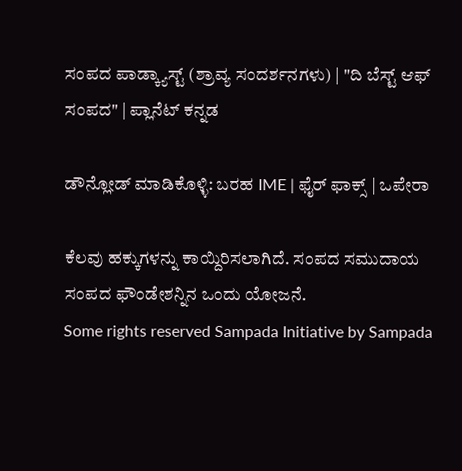ಸಂಪದ ಪಾಡ್ಕ್ಯಾಸ್ಟ್ (ಶ್ರಾವ್ಯ ಸಂದರ್ಶನಗಳು) | "ದಿ ಬೆಸ್ಟ್ ಆಫ್ ಸಂಪದ" | ಪ್ಲಾನೆಟ್ ಕನ್ನಡ

ಡೌನ್ಲೋಡ್ ಮಾಡಿಕೊಳ್ಳಿ: ಬರಹ IME | ಫೈರ್ ಫಾಕ್ಸ್ | ಒಪೇರಾ

ಕೆಲವು ಹಕ್ಕುಗಳನ್ನು ಕಾಯ್ದಿರಿಸಲಾಗಿದೆ. ಸಂಪದ ಸಮುದಾಯ ಸಂಪದ ಫೌಂಡೇಶನ್ನಿನ ಒಂದು ಯೋಜನೆ.
Some rights reserved Sampada Initiative by Sampada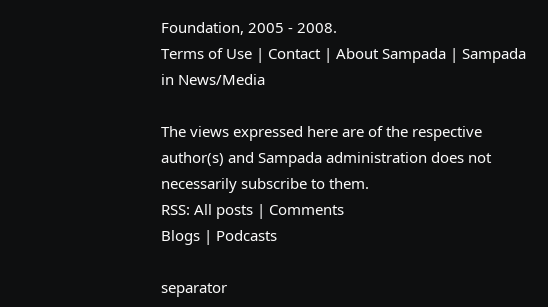Foundation, 2005 - 2008.
Terms of Use | Contact | About Sampada | Sampada in News/Media

The views expressed here are of the respective author(s) and Sampada administration does not necessarily subscribe to them.
RSS: All posts | Comments
Blogs | Podcasts

separator